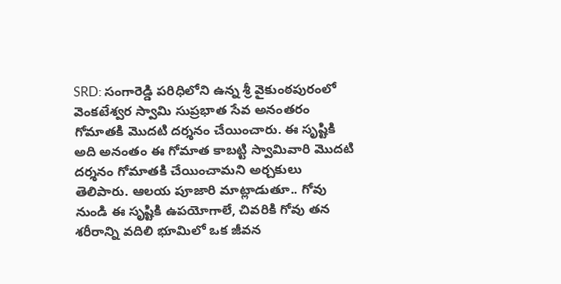SRD: సంగారెడ్డి పరిధిలోని ఉన్న శ్రీ వైకుంఠపురంలో వెంకటేశ్వర స్వామి సుప్రభాత సేవ అనంతరం గోమాతకి మొదటి దర్శనం చేయించారు. ఈ సృష్టికి అది అనంతం ఈ గోమాత కాబట్టి స్వామివారి మొదటి దర్శనం గోమాతకి చేయించామని అర్చకులు తెలిపారు. ఆలయ పూజారి మాట్లాడుతూ.. గోవు నుండి ఈ సృష్టికి ఉపయోగాలే, చివరికి గోవు తన శరీరాన్ని వదిలి భూమిలో ఒక జీవన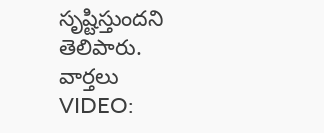సృష్టిస్తుందని తెలిపారు.
వార్తలు
VIDEO: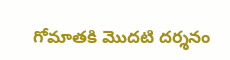గోమాతకి మొదటి దర్శనం